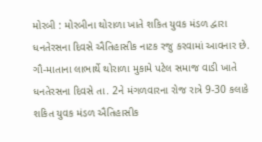મોરબી : મોરબીના થોરાળા ખાતે શકિત યુવક મંડળ દ્વારા ધનતેરસના દિવસે ઐતિહાસીક નાટક રજુ કરવામાં આવનાર છે. ગૌ-માતાના લાભાર્થે થોરાળા મુકામે પટેલ સમાજ વાડી ખાતે ધનતેરસના દિવસે તા. 2ને મંગળવારના રોજ રાત્રે 9-30 કલાકે શકિત યુવક મંડળ ઐતિહાસીક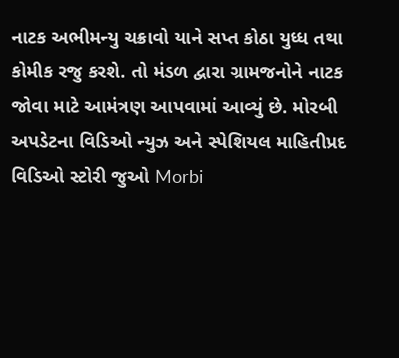નાટક અભીમન્યુ ચક્રાવો યાને સપ્ત કોઠા યુધ્ધ તથા કોમીક રજુ કરશે. તો મંડળ દ્વારા ગ્રામજનોને નાટક જોવા માટે આમંત્રણ આપવામાં આવ્યું છે. મોરબી અપડેટના વિડિઓ ન્યુઝ અને સ્પેશિયલ માહિતીપ્રદ વિડિઓ સ્ટોરી જુઓ Morbi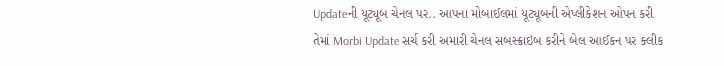Updateની યૂટ્યૂબ ચેનલ પર.. આપના મોબાઈલમાં યૂટ્યૂબની એપ્લીકેશન ઓપન કરી તેમાં Morbi Update સર્ચ કરી અમારી ચેનલ સબસ્ક્રાઇબ કરીને બેલ આઈકન પર ક્લીક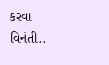કરવા વિનંતી..